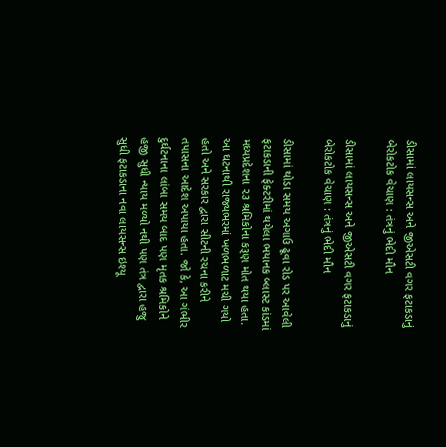ડીસામાં લાયસન્સ અને જીએસટી વગર ફટાકડાનું બેરોકટોક વેચાણ : તંત્રનું ભેદી મૌન

ડીસામાં લાયસન્સ અને જીએસટી વગર ફટાકડાનું બેરોકટોક વેચાણ : તંત્રનું ભેદી મૌન

ડીસામાં થોડા સમય અગાઉ ઢૂવા રોડ પર આવેલી ફટાકડાની ફેક્ટરીમાં થયેલા ભયાનક બ્લાસ્ટ કાંડમાં મધ્યપ્રદેશના ૨૩ શ્રમિકોના કરૂણ મોત થયા હતા. આ ઘટનાથી રાજ્યભરમાં ખળભળાટ મચી ગયો હતો અને સરકાર દ્વારા સીટની રચના કરીને તપાસના આદેશ અપાયા હતા. જો કે, આ ગંભીર દુર્ઘટનાના લાંબા સમય બાદ પણ મૃતક શ્રમિકોને હજી સુધી ન્યાય મળ્યો નથી પણ તંત્ર દ્વારા હજુ સુધી ફટાકડાના નવા લાયસન્સ ઇશ્યૂ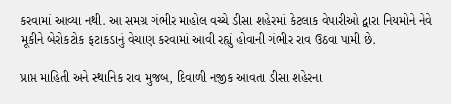કરવામાં આવ્યા નથી. આ સમગ્ર ગંભીર માહોલ વચ્ચે ડીસા શહેરમાં કેટલાક વેપારીઓ દ્વારા નિયમોને નેવે મૂકીને બેરોકટોક ફટાકડાનું વેચાણ કરવામાં આવી રહ્યું હોવાની ગંભીર રાવ ઉઠવા પામી છે.

પ્રાપ્ત માહિતી અને સ્થાનિક રાવ મુજબ, દિવાળી નજીક આવતા ડીસા શહેરના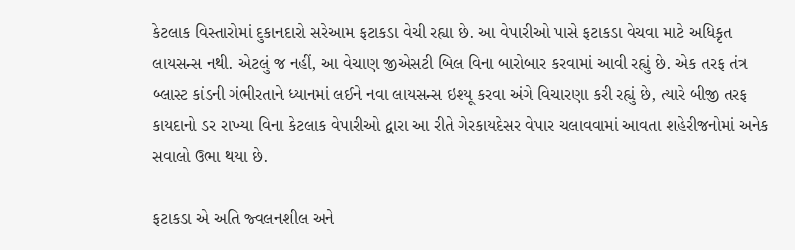કેટલાક વિસ્તારોમાં દુકાનદારો સરેઆમ ફટાકડા વેચી રહ્યા છે. આ વેપારીઓ પાસે ફટાકડા વેચવા માટે અધિકૃત લાયસન્સ નથી. એટલું જ નહીં, આ વેચાણ જીએસટી બિલ વિના બારોબાર કરવામાં આવી રહ્યું છે. એક તરફ તંત્ર બ્લાસ્ટ કાંડની ગંભીરતાને ધ્યાનમાં લઈને નવા લાયસન્સ ઇશ્યૂ કરવા અંગે વિચારણા કરી રહ્યું છે, ત્યારે બીજી તરફ કાયદાનો ડર રાખ્યા વિના કેટલાક વેપારીઓ દ્વારા આ રીતે ગેરકાયદેસર વેપાર ચલાવવામાં આવતા શહેરીજનોમાં અનેક સવાલો ઉભા થયા છે.

ફટાકડા એ અતિ જ્વલનશીલ અને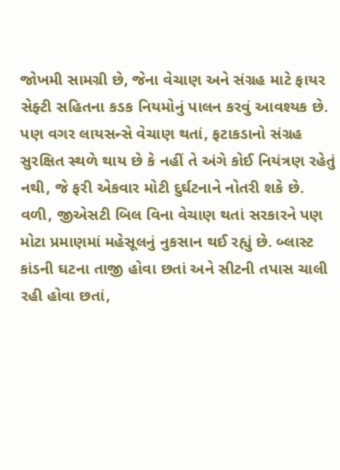જોખમી સામગ્રી છે, જેના વેચાણ અને સંગ્રહ માટે ફાયર સેફ્ટી સહિતના કડક નિયમોનું પાલન કરવું આવશ્યક છે. પણ વગર લાયસન્સે વેચાણ થતાં, ફટાકડાનો સંગ્રહ સુરક્ષિત સ્થળે થાય છે કે નહીં તે અંગે કોઈ નિયંત્રણ રહેતું નથી, જે ફરી એકવાર મોટી દુર્ઘટનાને નોતરી શકે છે. વળી, જીએસટી બિલ વિના વેચાણ થતાં સરકારને પણ મોટા પ્રમાણમાં મહેસૂલનું નુકસાન થઈ રહ્યું છે. બ્લાસ્ટ કાંડની ઘટના તાજી હોવા છતાં અને સીટની તપાસ ચાલી રહી હોવા છતાં,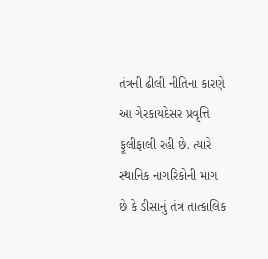તંત્રની ઢીલી નીતિના કારણે આ ગેરકાયદેસર પ્રવૃત્તિ ફૂલીફાલી રહી છે. ત્યારે સ્થાનિક નાગરિકોની માગ છે કે ડીસાનું તંત્ર તાત્કાલિક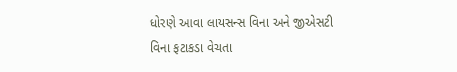ધોરણે આવા લાયસન્સ વિના અને જીએસટી વિના ફટાકડા વેચતા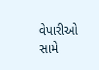વેપારીઓ સામે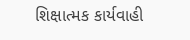શિક્ષાત્મક કાર્યવાહી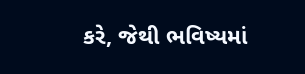કરે, જેથી ભવિષ્યમાં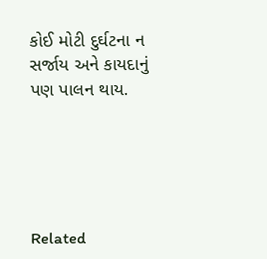કોઈ મોટી દુર્ઘટના ન સર્જાય અને કાયદાનું પણ પાલન થાય.





Related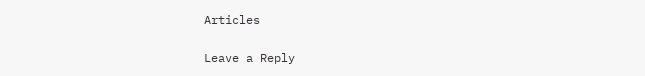Articles

Leave a Reply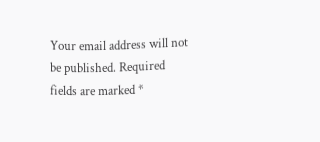Your email address will not be published. Required fields are marked *